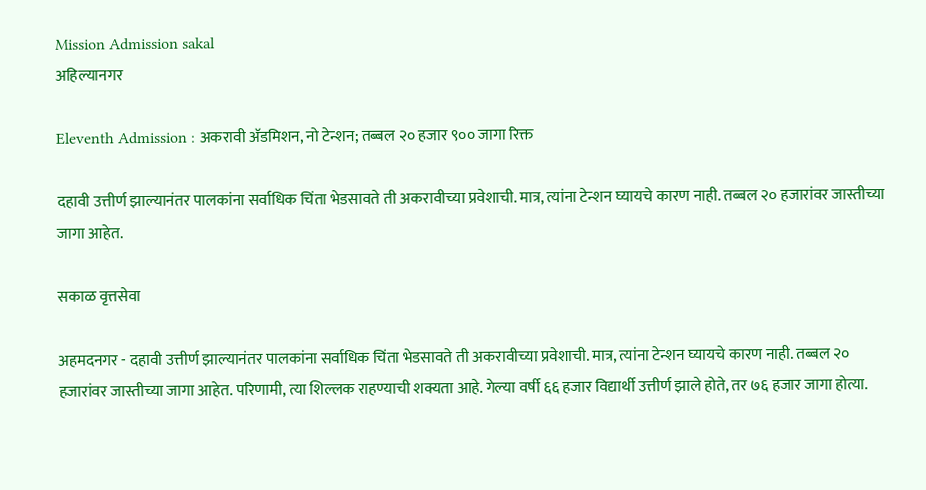Mission Admission sakal
अहिल्यानगर

Eleventh Admission : अकरावी अ‍ॅडमिशन, नो टेन्शन; तब्बल २० हजार ९०० जागा रिक्त

दहावी उत्तीर्ण झाल्यानंतर पालकांना सर्वाधिक चिंता भेडसावते ती अकरावीच्या प्रवेशाची. मात्र, त्यांना टेन्शन घ्यायचे कारण नाही. तब्बल २० हजारांवर जास्तीच्या जागा आहेत.

सकाळ वृत्तसेवा

अहमदनगर - दहावी उत्तीर्ण झाल्यानंतर पालकांना सर्वाधिक चिंता भेडसावते ती अकरावीच्या प्रवेशाची. मात्र, त्यांना टेन्शन घ्यायचे कारण नाही. तब्बल २० हजारांवर जास्तीच्या जागा आहेत. परिणामी, त्या शिल्लक राहण्याची शक्यता आहे. गेल्या वर्षी ६६ हजार विद्यार्थी उत्तीर्ण झाले होते, तर ७६ हजार जागा होत्या.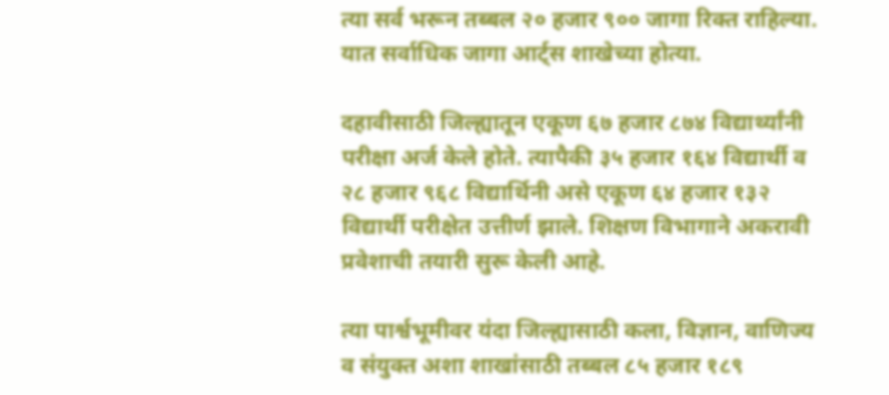त्या सर्व भरून तब्बल २० हजार ९०० जागा रिक्त राहिल्या. यात सर्वाधिक जागा आर्ट्‌स शाखेच्या होत्या.

दहावीसाठी जिल्ह्यातून एकूण ६७ हजार ८७४ विद्यार्थ्यांनी परीक्षा अर्ज केले होते. त्यापैकी ३५ हजार १६४ विद्यार्थी व २८ हजार ९६८ विद्यार्थिनी असे एकूण ६४ हजार १३२ विद्यार्थी परीक्षेत उत्तीर्ण झाले. शिक्षण विभागाने अकरावी प्रवेशाची तयारी सुरू केली आहे.

त्या पार्श्वभूमीवर यंदा जिल्ह्यासाठी कला, विज्ञान, वाणिज्य व संयुक्त अशा शाखांसाठी तब्बल ८५ हजार १८९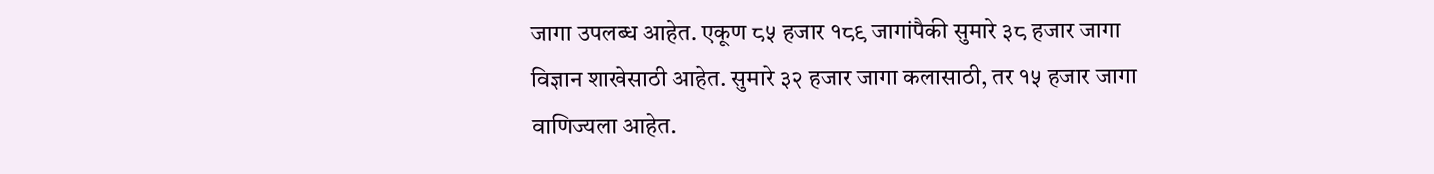जागा उपलब्ध आहेत. एकूण ८५ हजार १८९ जागांपैकी सुमारे ३८ हजार जागा विज्ञान शाखेसाठी आहेत. सुमारे ३२ हजार जागा कलासाठी, तर १५ हजार जागा वाणिज्यला आहेत.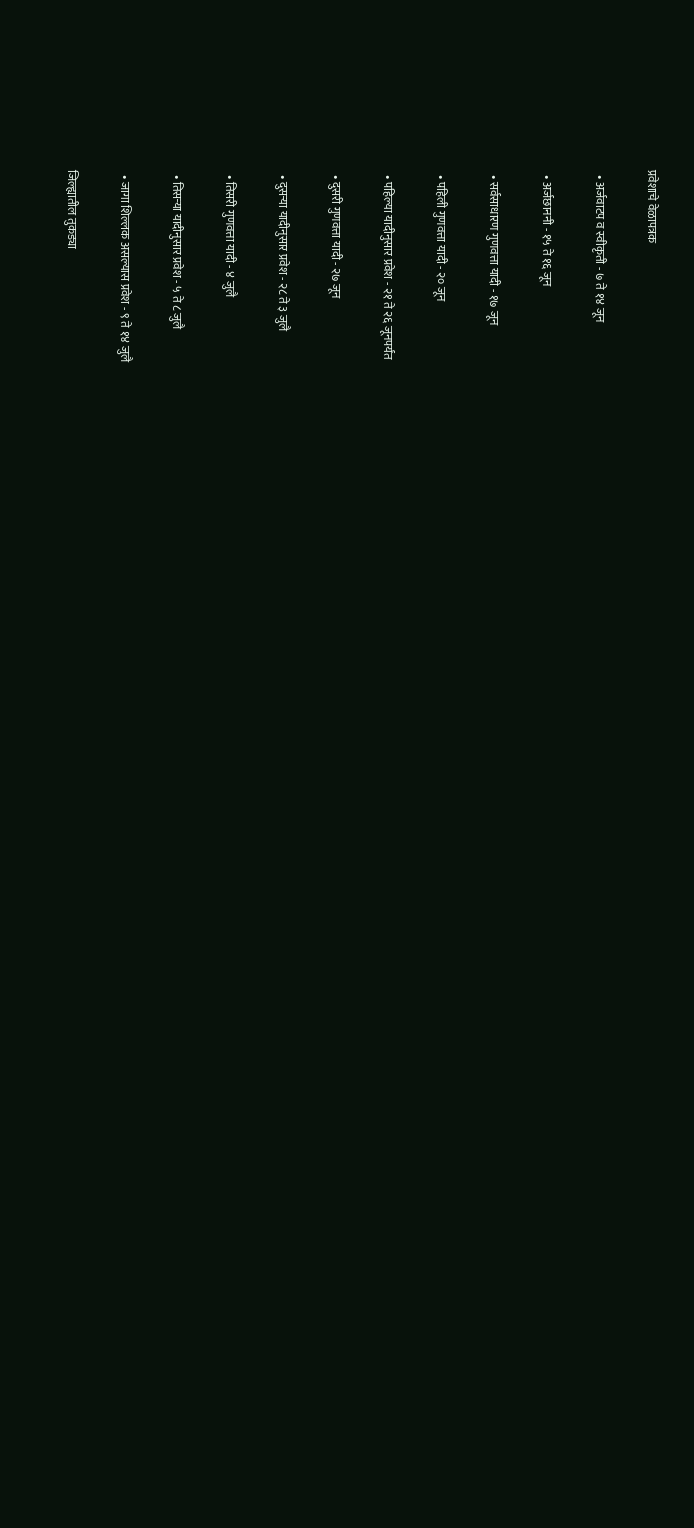प्रवेशाचे वेळापत्रक

  • अर्जवाटप व स्वीकृती - ७ ते १४ जून

  • अर्जछाननी - १५ ते १६ जून

  • सर्वसाधारण गुणवत्ता यादी - १७ जून

  • पहिली गुणवत्ता यादी - २० जून

  • पहिल्या यादीनुसार प्रवेश - २१ ते २६ जूनपर्यंत

  • दुसरी गुणवत्ता यादी - २७ जून

  • दुसऱ्या यादीनुसार प्रवेश - २८ ते ३ जुलै

  • तिसरी गुणवत्ता यादी - ४ जुलै

  • तिसऱ्या यादीनुसार प्रवेश - ५ ते ८ जुलै

  • जागा शिल्लक असल्यास प्रवेश - ९ ते १४ जुलै

जिल्ह्यातील तुकड्या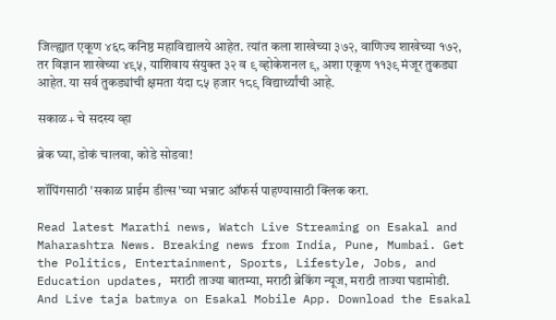जिल्ह्यात एकूण ४६८ कनिष्ठ महाविद्यालये आहेत. त्यांत कला शाखेच्या ३७२, वाणिज्य शाखेच्या १७२, तर विज्ञान शाखेच्या ४९५, याशिवाय संयुक्त ३२ व ९ व्होकेशनल ९, अशा एकूण ११३९ मंजूर तुकड्या आहेत. या सर्व तुकड्यांची क्षमता यंदा ८५ हजार १८९ विद्यार्थ्यांची आहे.

सकाळ+ चे सदस्य व्हा

ब्रेक घ्या, डोकं चालवा, कोडे सोडवा!

शॉपिंगसाठी 'सकाळ प्राईम डील्स'च्या भन्नाट ऑफर्स पाहण्यासाठी क्लिक करा.

Read latest Marathi news, Watch Live Streaming on Esakal and Maharashtra News. Breaking news from India, Pune, Mumbai. Get the Politics, Entertainment, Sports, Lifestyle, Jobs, and Education updates, मराठी ताज्या बातम्या, मराठी ब्रेकिंग न्यूज, मराठी ताज्या घडामोडी. And Live taja batmya on Esakal Mobile App. Download the Esakal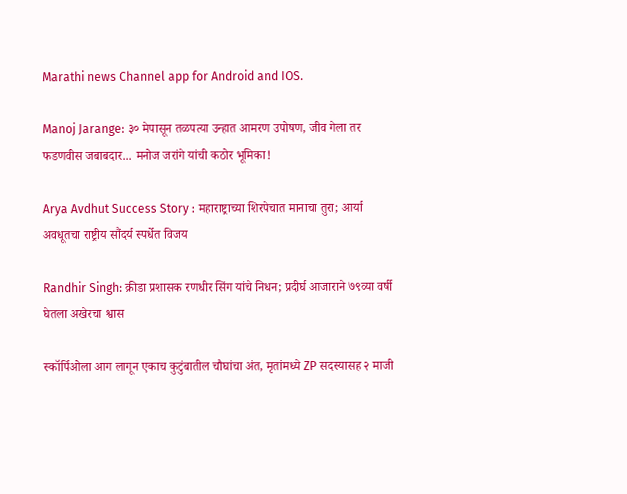Marathi news Channel app for Android and IOS.

Manoj Jarange: ३० मेपासून तळपत्या उन्हात आमरण उपोषण, जीव गेला तर फडणवीस जबाबदार... मनोज जरांगे यांची कठोर भूमिका!

Arya Avdhut Success Story : महाराष्ट्राच्या शिरपेचात मानाचा तुरा; आर्या अवधूतचा राष्ट्रीय सौंदर्य स्पर्धेत विजय

Randhir Singh: क्रीडा प्रशासक रणधीर सिंग यांचे निधन; प्रदीर्घ आजाराने ७९व्या वर्षी घेतला अखेरचा श्वास

स्कॉर्पिओला आग लागून एकाच कुटुंबातील चौघांचा अंत, मृतांमध्ये ZP सदस्यासह २ माजी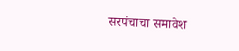सरपंचाचा समावेश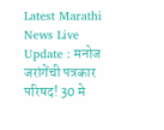Latest Marathi News Live Update : मनोज जरांगेंची पत्रकार परिषद! 30 मे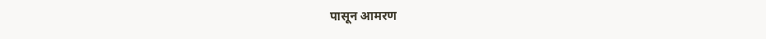पासून आमरण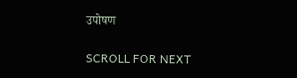उपोषण

SCROLL FOR NEXT